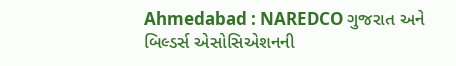Ahmedabad : NAREDCO ગુજરાત અને બિલ્ડર્સ એસોસિએશનની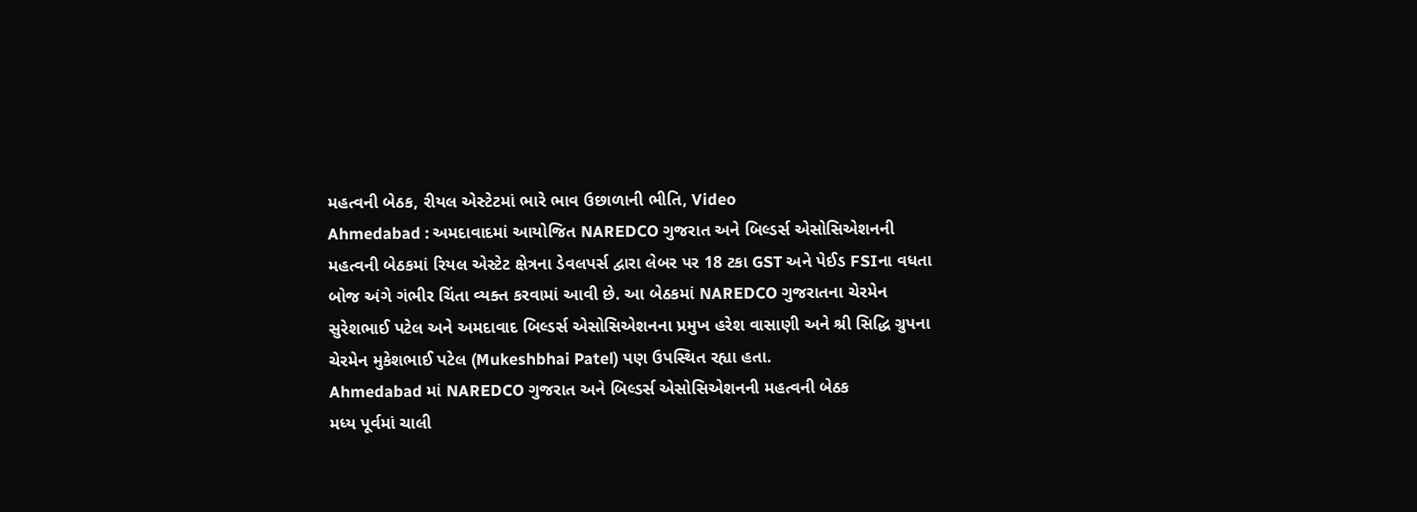મહત્વની બેઠક, રીયલ એસ્ટેટમાં ભારે ભાવ ઉછાળાની ભીતિ, Video
Ahmedabad : અમદાવાદમાં આયોજિત NAREDCO ગુજરાત અને બિલ્ડર્સ એસોસિએશનની મહત્વની બેઠકમાં રિયલ એસ્ટેટ ક્ષેત્રના ડેવલપર્સ દ્વારા લેબર પર 18 ટકા GST અને પેઈડ FSIના વધતા બોજ અંગે ગંભીર ચિંતા વ્યક્ત કરવામાં આવી છે. આ બેઠકમાં NAREDCO ગુજરાતના ચેરમેન સુરેશભાઈ પટેલ અને અમદાવાદ બિલ્ડર્સ એસોસિએશનના પ્રમુખ હરેશ વાસાણી અને શ્રી સિદ્ધિ ગ્રુપના ચેરમેન મુકેશભાઈ પટેલ (Mukeshbhai Patel) પણ ઉપસ્થિત રહ્યા હતા.
Ahmedabad માં NAREDCO ગુજરાત અને બિલ્ડર્સ એસોસિએશનની મહત્વની બેઠક
મધ્ય પૂર્વમાં ચાલી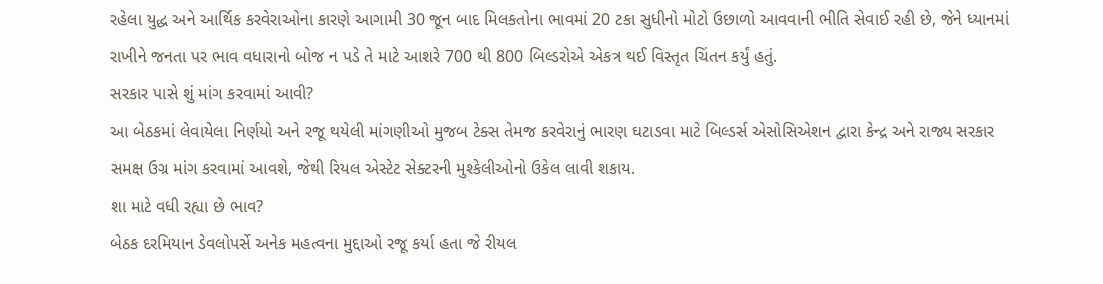રહેલા યુદ્ધ અને આર્થિક કરવેરાઓના કારણે આગામી 30 જૂન બાદ મિલકતોના ભાવમાં 20 ટકા સુધીનો મોટો ઉછાળો આવવાની ભીતિ સેવાઈ રહી છે, જેને ધ્યાનમાં રાખીને જનતા પર ભાવ વધારાનો બોજ ન પડે તે માટે આશરે 700 થી 800 બિલ્ડરોએ એકત્ર થઈ વિસ્તૃત ચિંતન કર્યું હતું.
સરકાર પાસે શું માંગ કરવામાં આવી?
આ બેઠકમાં લેવાયેલા નિર્ણયો અને રજૂ થયેલી માંગણીઓ મુજબ ટેક્સ તેમજ કરવેરાનું ભારણ ઘટાડવા માટે બિલ્ડર્સ એસોસિએશન દ્વારા કેન્દ્ર અને રાજ્ય સરકાર સમક્ષ ઉગ્ર માંગ કરવામાં આવશે, જેથી રિયલ એસ્ટેટ સેક્ટરની મુશ્કેલીઓનો ઉકેલ લાવી શકાય.
શા માટે વધી રહ્યા છે ભાવ?
બેઠક દરમિયાન ડેવલોપર્સે અનેક મહત્વના મુદ્દાઓ રજૂ કર્યા હતા જે રીયલ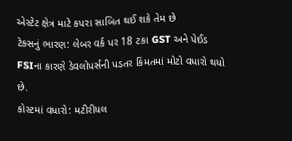એસ્ટેટ ક્ષેત્ર માટે કપરા સાબિત થઈ શકે તેમ છે
ટેક્સનું ભારણ: લેબર વર્ક પર 18 ટકા GST અને પેઈડ FSIના કારણે ડેવલોપર્સની પડતર કિંમતમાં મોટો વધારો થયો છે.
કોસ્ટમાં વધારો: મટીરીયલ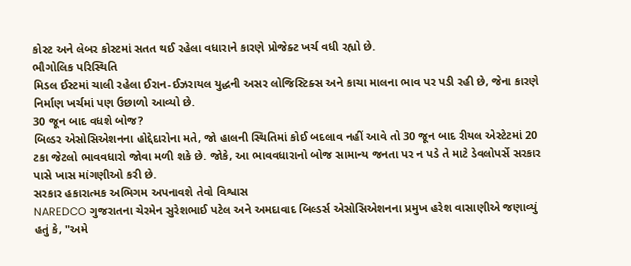કોસ્ટ અને લેબર કોસ્ટમાં સતત થઈ રહેલા વધારાને કારણે પ્રોજેક્ટ ખર્ચ વધી રહ્યો છે.
ભૌગોલિક પરિસ્થિતિ
મિડલ ઈસ્ટમાં ચાલી રહેલા ઈરાન-ઈઝરાયલ યુદ્ધની અસર લોજિસ્ટિક્સ અને કાચા માલના ભાવ પર પડી રહી છે, જેના કારણે નિર્માણ ખર્ચમાં પણ ઉછાળો આવ્યો છે.
30 જૂન બાદ વધશે બોજ?
બિલ્ડર એસોસિએશનના હોદ્દેદારોના મતે, જો હાલની સ્થિતિમાં કોઈ બદલાવ નહીં આવે તો 30 જૂન બાદ રીયલ એસ્ટેટમાં 20 ટકા જેટલો ભાવવધારો જોવા મળી શકે છે. જોકે, આ ભાવવધારાનો બોજ સામાન્ય જનતા પર ન પડે તે માટે ડેવલોપર્સે સરકાર પાસે ખાસ માંગણીઓ કરી છે.
સરકાર હકારાત્મક અભિગમ અપનાવશે તેવો વિશ્વાસ
NAREDCO ગુજરાતના ચેરમેન સુરેશભાઈ પટેલ અને અમદાવાદ બિલ્ડર્સ એસોસિએશનના પ્રમુખ હરેશ વાસાણીએ જણાવ્યું હતું કે, "અમે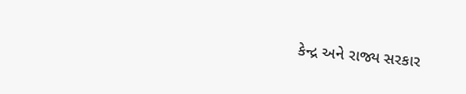કેન્દ્ર અને રાજ્ય સરકાર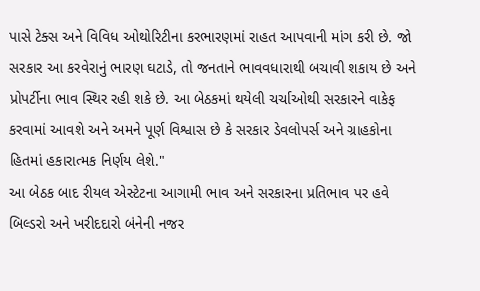પાસે ટેક્સ અને વિવિધ ઓથોરિટીના કરભારણમાં રાહત આપવાની માંગ કરી છે. જો સરકાર આ કરવેરાનું ભારણ ઘટાડે, તો જનતાને ભાવવધારાથી બચાવી શકાય છે અને પ્રોપર્ટીના ભાવ સ્થિર રહી શકે છે. આ બેઠકમાં થયેલી ચર્ચાઓથી સરકારને વાકેફ કરવામાં આવશે અને અમને પૂર્ણ વિશ્વાસ છે કે સરકાર ડેવલોપર્સ અને ગ્રાહકોના હિતમાં હકારાત્મક નિર્ણય લેશે."
આ બેઠક બાદ રીયલ એસ્ટેટના આગામી ભાવ અને સરકારના પ્રતિભાવ પર હવે બિલ્ડરો અને ખરીદદારો બંનેની નજર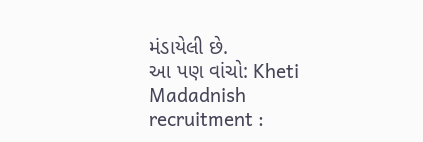મંડાયેલી છે.
આ પણ વાંચો: Kheti Madadnish recruitment :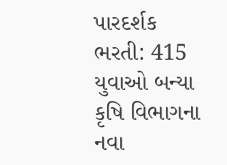પારદર્શક ભરતી: 415 યુવાઓ બન્યા કૃષિ વિભાગના નવા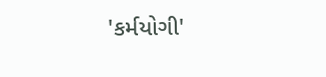'કર્મયોગી'